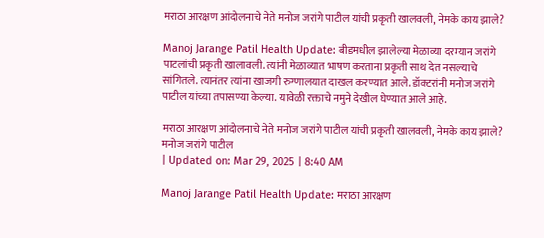मराठा आरक्षण आंदोलनाचे नेते मनोज जरांगे पाटील यांची प्रकृती खालवली, नेमके काय झाले?

Manoj Jarange Patil Health Update: बीडमधील झालेल्या मेळाव्या दरम्यान जरांगे पाटलांची प्रकृती खालावली. त्यांनी मेळाव्यात भाषण करताना प्रकृती साथ देत नसल्याचे सांगितले. त्यानंतर त्यांना खाजगी रुग्णालयात दाखल करण्यात आले. डॉक्टरांनी मनोज जरांगे पाटील यांच्या तपासण्या केल्या. यावेळी रक्ताचे नमुने देखील घेण्यात आले आहे.

मराठा आरक्षण आंदोलनाचे नेते मनोज जरांगे पाटील यांची प्रकृती खालवली, नेमके काय झाले?
मनोज जरांगे पाटील
| Updated on: Mar 29, 2025 | 8:40 AM

Manoj Jarange Patil Health Update: मराठा आरक्षण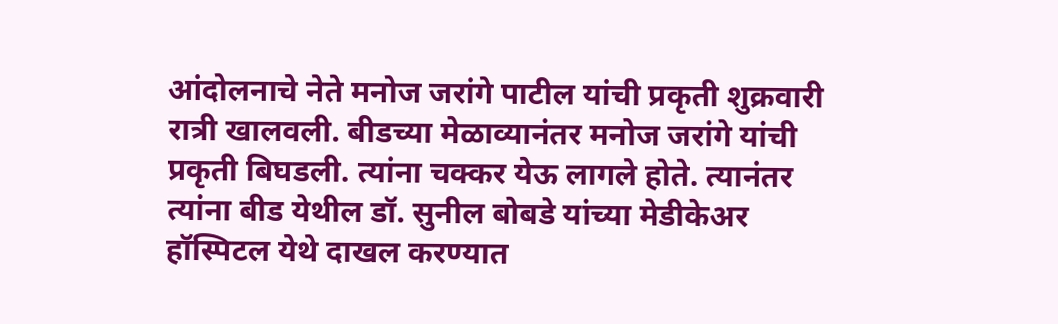आंदोलनाचे नेते मनोज जरांगे पाटील यांची प्रकृती शुक्रवारी रात्री खालवली. बीडच्या मेळाव्यानंतर मनोज जरांगे यांची प्रकृती बिघडली. त्यांना चक्कर येऊ लागले होते. त्यानंतर त्यांना बीड येथील डॉ. सुनील बोबडे यांच्या मेडीकेअर हॉस्पिटल येथे दाखल करण्यात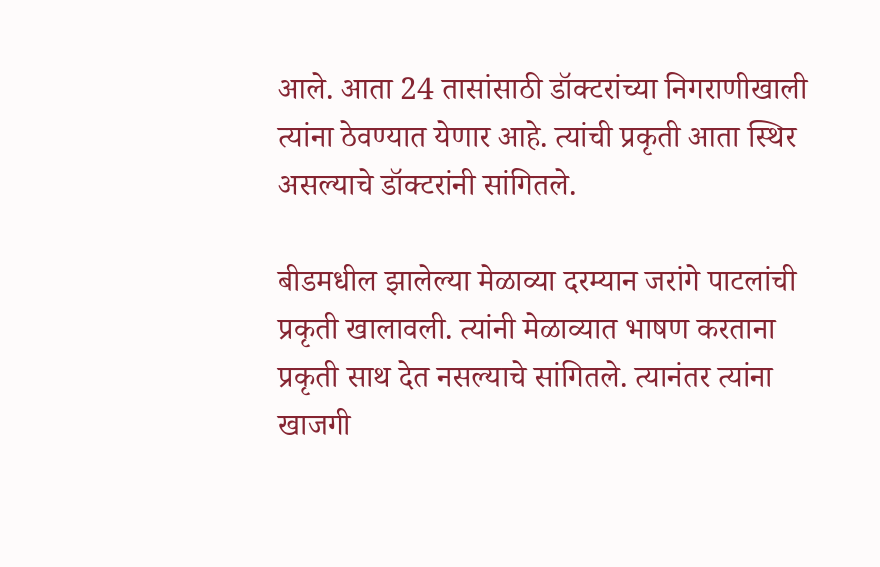आले. आता 24 तासांसाठी डॉक्टरांच्या निगराणीखाली त्यांना ठेवण्यात येणार आहे. त्यांची प्रकृती आता स्थिर असल्याचे डॉक्टरांनी सांगितले.

बीडमधील झालेल्या मेळाव्या दरम्यान जरांगे पाटलांची प्रकृती खालावली. त्यांनी मेळाव्यात भाषण करताना प्रकृती साथ देत नसल्याचे सांगितले. त्यानंतर त्यांना खाजगी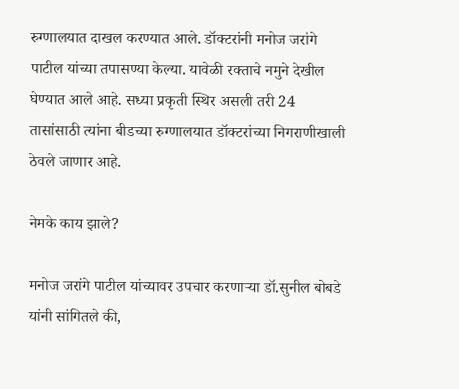रुग्णालयात दाखल करण्यात आले. डॉक्टरांनी मनोज जरांगे पाटील यांच्या तपासण्या केल्या. यावेळी रक्ताचे नमुने देखील घेण्यात आले आहे. सध्या प्रकृती स्थिर असली तरी 24 तासांसाठी त्यांना बीडच्या रुग्णालयात डॉक्टरांच्या निगराणीखाली ठेवले जाणार आहे.

नेमके काय झाले?

मनोज जरांगे पाटील यांच्यावर उपचार करणाऱ्या डॉ.सुनील बोबडे यांनी सांगितले की,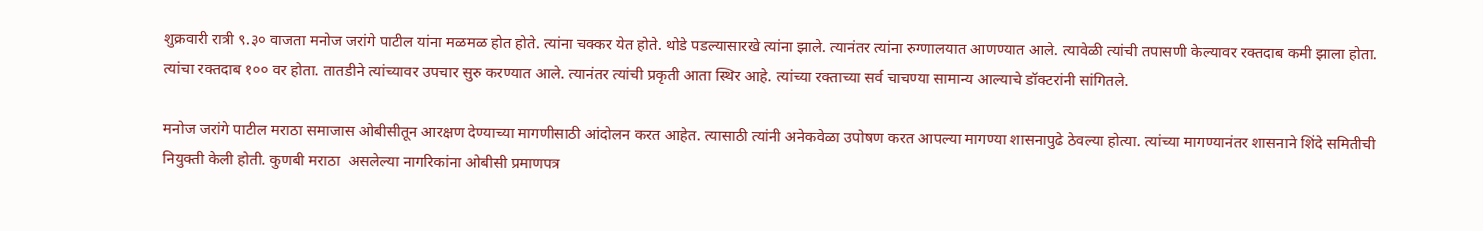शुक्रवारी रात्री ९.३० वाजता मनोज जरांगे पाटील यांना मळमळ होत होते. त्यांना चक्कर येत होते. थोडे पडल्यासारखे त्यांना झाले. त्यानंतर त्यांना रुग्णालयात आणण्यात आले. त्यावेळी त्यांची तपासणी केल्यावर रक्तदाब कमी झाला होता. त्यांचा रक्तदाब १०० वर होता. तातडीने त्यांच्यावर उपचार सुरु करण्यात आले. त्यानंतर त्यांची प्रकृती आता स्थिर आहे. त्यांच्या रक्ताच्या सर्व चाचण्या सामान्य आल्याचे डॉक्टरांनी सांगितले.

मनोज जरांगे पाटील मराठा समाजास ओबीसीतून आरक्षण देण्याच्या मागणीसाठी आंदोलन करत आहेत. त्यासाठी त्यांनी अनेकवेळा उपोषण करत आपल्या मागण्या शासनापुढे ठेवल्या होत्या. त्यांच्या मागण्यानंतर शासनाने शिंदे समितीची नियुक्ती केली होती. कुणबी मराठा  असलेल्या नागरिकांना ओबीसी प्रमाणपत्र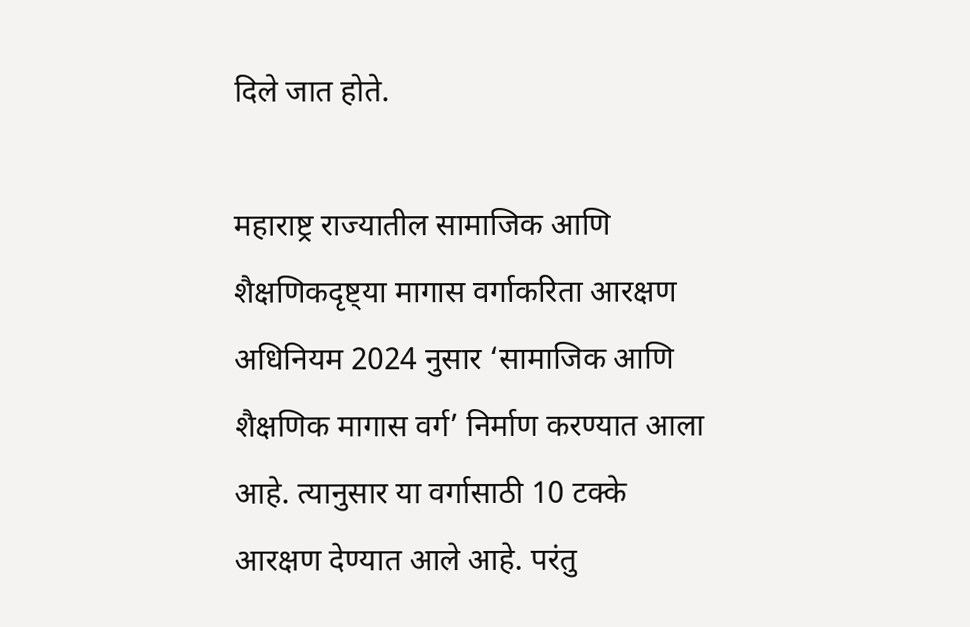दिले जात होते.

महाराष्ट्र राज्यातील सामाजिक आणि शैक्षणिकदृष्ट्या मागास वर्गाकरिता आरक्षण अधिनियम 2024 नुसार ‘सामाजिक आणि शैक्षणिक मागास वर्ग’ निर्माण करण्यात आला आहे. त्यानुसार या वर्गासाठी 10 टक्के आरक्षण देण्यात आले आहे. परंतु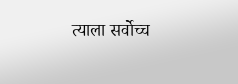त्याला सर्वोच्च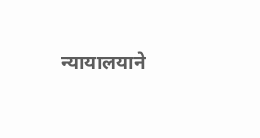न्यायालयाने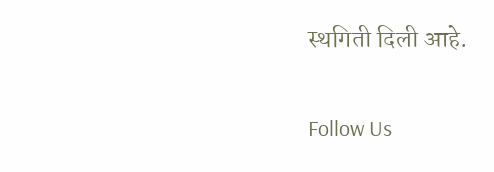स्थगिती दिली आहे.

Follow Us